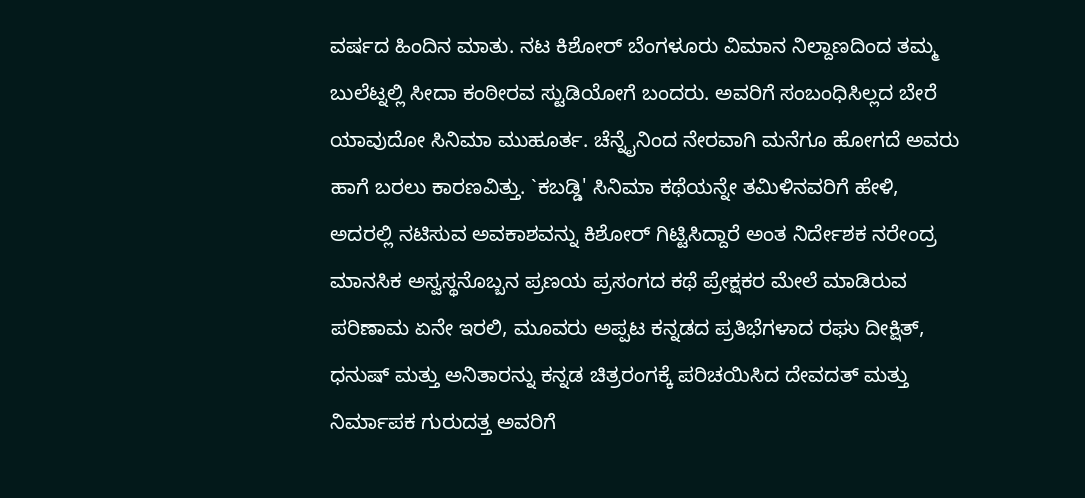ವರ್ಷದ ಹಿಂದಿನ ಮಾತು. ನಟ ಕಿಶೋರ್ ಬೆಂಗಳೂರು ವಿಮಾನ ನಿಲ್ದಾಣದಿಂದ ತಮ್ಮ ಬುಲೆಟ್ನಲ್ಲಿ ಸೀದಾ ಕಂಠೀರವ ಸ್ಟುಡಿಯೋಗೆ ಬಂದರು. ಅವರಿಗೆ ಸಂಬಂಧಿಸಿಲ್ಲದ ಬೇರೆ ಯಾವುದೋ ಸಿನಿಮಾ ಮುಹೂರ್ತ. ಚೆನ್ನೈನಿಂದ ನೇರವಾಗಿ ಮನೆಗೂ ಹೋಗದೆ ಅವರು ಹಾಗೆ ಬರಲು ಕಾರಣವಿತ್ತು. `ಕಬಡ್ಡಿ' ಸಿನಿಮಾ ಕಥೆಯನ್ನೇ ತಮಿಳಿನವರಿಗೆ ಹೇಳಿ, ಅದರಲ್ಲಿ ನಟಿಸುವ ಅವಕಾಶವನ್ನು ಕಿಶೋರ್ ಗಿಟ್ಟಿಸಿದ್ದಾರೆ ಅಂತ ನಿರ್ದೇಶಕ ನರೇಂದ್ರ
ಮಾನಸಿಕ ಅಸ್ವಸ್ಥನೊಬ್ಬನ ಪ್ರಣಯ ಪ್ರಸಂಗದ ಕಥೆ ಪ್ರೇಕ್ಷಕರ ಮೇಲೆ ಮಾಡಿರುವ ಪರಿಣಾಮ ಏನೇ ಇರಲಿ, ಮೂವರು ಅಪ್ಪಟ ಕನ್ನಡದ ಪ್ರತಿಭೆಗಳಾದ ರಘು ದೀಕ್ಷಿತ್, ಧನುಷ್ ಮತ್ತು ಅನಿತಾರನ್ನು ಕನ್ನಡ ಚಿತ್ರರಂಗಕ್ಕೆ ಪರಿಚಯಿಸಿದ ದೇವದತ್ ಮತ್ತು ನಿರ್ಮಾಪಕ ಗುರುದತ್ತ ಅವರಿಗೆ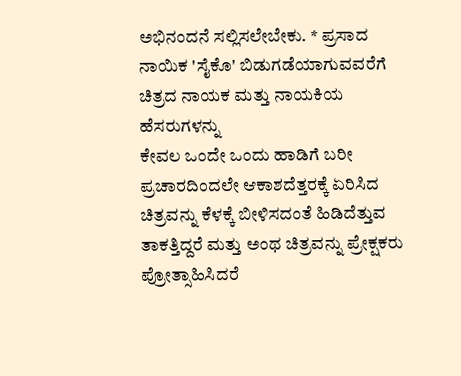ಅಭಿನಂದನೆ ಸಲ್ಲಿಸಲೇಬೇಕು. * ಪ್ರಸಾದ ನಾಯಿಕ 'ಸೈಕೊ' ಬಿಡುಗಡೆಯಾಗುವವರೆಗೆ ಚಿತ್ರದ ನಾಯಕ ಮತ್ತು ನಾಯಕಿಯ ಹೆಸರುಗಳನ್ನು
ಕೇವಲ ಒಂದೇ ಒಂದು ಹಾಡಿಗೆ ಬರೀ ಪ್ರಚಾರದಿಂದಲೇ ಆಕಾಶದೆತ್ತರಕ್ಕೆ ಏರಿಸಿದ ಚಿತ್ರವನ್ನು ಕೆಳಕ್ಕೆ ಬೀಳಿಸದಂತೆ ಹಿಡಿದೆತ್ತುವ ತಾಕತ್ತಿದ್ದರೆ ಮತ್ತು ಅಂಥ ಚಿತ್ರವನ್ನು ಪ್ರೇಕ್ಷಕರು ಪ್ರೋತ್ಸಾಹಿಸಿದರೆ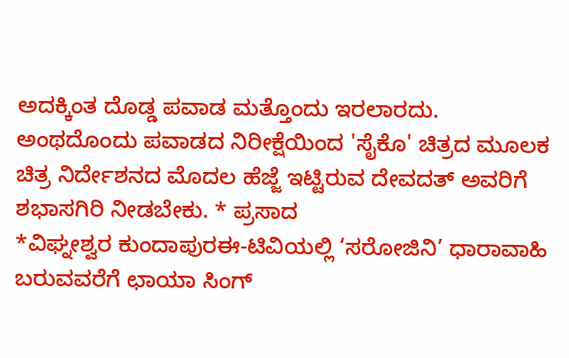ಅದಕ್ಕಿಂತ ದೊಡ್ಡ ಪವಾಡ ಮತ್ತೊಂದು ಇರಲಾರದು. ಅಂಥದೊಂದು ಪವಾಡದ ನಿರೀಕ್ಷೆಯಿಂದ 'ಸೈಕೊ' ಚಿತ್ರದ ಮೂಲಕ ಚಿತ್ರ ನಿರ್ದೇಶನದ ಮೊದಲ ಹೆಜ್ಜೆ ಇಟ್ಟಿರುವ ದೇವದತ್ ಅವರಿಗೆ ಶಭಾಸಗಿರಿ ನೀಡಬೇಕು. * ಪ್ರಸಾದ
*ವಿಘ್ನೕಶ್ವರ ಕುಂದಾಪುರಈ-ಟಿವಿಯಲ್ಲಿ ‘ಸರೋಜಿನಿ’ ಧಾರಾವಾಹಿ ಬರುವವರೆಗೆ ಛಾಯಾ ಸಿಂಗ್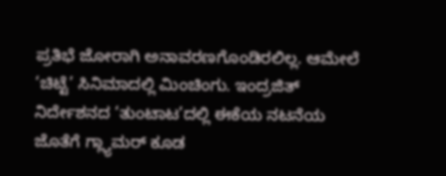ಪ್ರತಿಭೆ ಜೋರಾಗಿ ಅನಾವರಣಗೊಂಡಿರಲಿಲ್ಲ. ಆಮೇಲೆ ‘ಚಿಟ್ಟೆ’ ಸಿನಿಮಾದಲ್ಲಿ ಮಿಂಚಿಂಗು. ಇಂದ್ರಜಿತ್ ನಿರ್ದೇಶನದ ‘ತುಂಟಾಟ’ದಲ್ಲಿ ಈಕೆಯ ನಟನೆಯ ಜೊತೆಗೆ ಗ್ಲ್ಯಾಮರ್ ಕೂಡ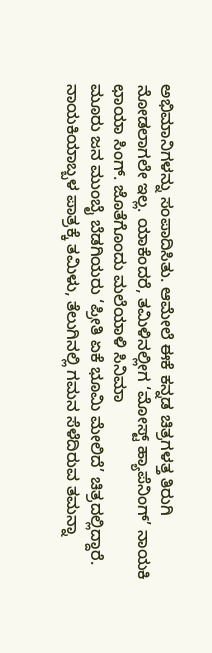ಅಭಿಮಾನಿಗಳನ್ನು ಸಂಪಾದಿಸಿತು. ಆಮೇಲೆ ಈಕೆ ಕನ್ನಡ ಚಿತ್ರಗಳತ್ತ ತಿರುಗಿ ನೋಡಲಾಗಲೇ ಇಲ್ಲ. ಯಾಕೆಂದರೆ, ತಮಿಳಿನಲ್ಲೀಗ ‘ಮೋಸ್ಟ್ ಹ್ಯಾಪೆನಿಂಗ್’ ನಾಯಕಿ ಛಾಯಾ ಸಿಂಗ್. ಜೊತೆಗೊಂದು ಮಲೆಯಾಳಿ ಸಿನಿಮಾ
ಮೂರು ಜನ ಮುಂಬೈ ಬೆಡಗಿಯರು ‘ಪ್ರೀತಿ ಏಕೆ ಭೂಮಿ ಮೇಲಿದೆ’ ಚಿತ್ರದಲ್ಲಿದ್ದಾರೆ. ನಾಯಕಿಯಾಬ್ಬಳ ಪಾತ್ರಕ್ಕೆ ತಮಿಳು, ತೆಲುಗಿನಲ್ಲಿ ಗಮನ ಸೆಳೆದಿರುವ ತಮನ್ನಾ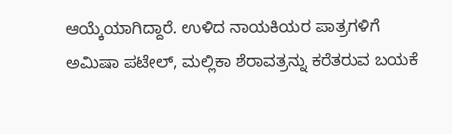ಆಯ್ಕೆಯಾಗಿದ್ದಾರೆ. ಉಳಿದ ನಾಯಕಿಯರ ಪಾತ್ರಗಳಿಗೆ ಅಮಿಷಾ ಪಟೇಲ್, ಮಲ್ಲಿಕಾ ಶೆರಾವತ್ರನ್ನು ಕರೆತರುವ ಬಯಕೆ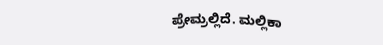ಪ್ರೇಮ್ರಲ್ಲಿದೆ. ಮಲ್ಲಿಕಾ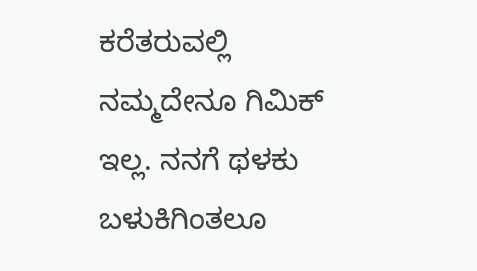ಕರೆತರುವಲ್ಲಿ ನಮ್ಮದೇನೂ ಗಿಮಿಕ್ ಇಲ್ಲ. ನನಗೆ ಥಳಕು ಬಳುಕಿಗಿಂತಲೂ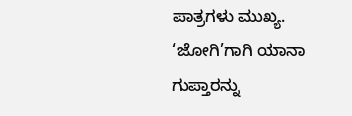ಪಾತ್ರಗಳು ಮುಖ್ಯ. ‘ಜೋಗಿ’ಗಾಗಿ ಯಾನಾ ಗುಪ್ತಾರನ್ನು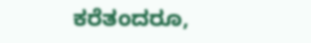ಕರೆತಂದರೂ,